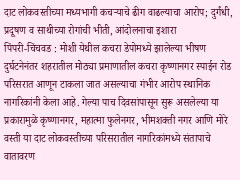दाट लोकवस्तीच्या मध्यभागी कचऱ्याचे ढीग वाढल्याचा आरोप; दुर्गंधी, प्रदूषण व साथीच्या रोगांची भीती, आंदोलनाचा इशारा
पिंपरी-चिंचवड : मोशी येथील कचरा डेपोमध्ये झालेल्या भीषण दुर्घटनेनंतर शहरातील मोठ्या प्रमाणातील कचरा कृष्णानगर स्पाईन रोड परिसरात आणून टाकला जात असल्याचा गंभीर आरोप स्थानिक नागरिकांनी केला आहे. गेल्या पाच दिवसांपासून सुरू असलेल्या या प्रकारामुळे कृष्णानगर, महात्मा फुलेनगर, भीमशक्ती नगर आणि मोरे वस्ती या दाट लोकवस्तीच्या परिसरातील नागरिकांमध्ये संतापाचे वातावरण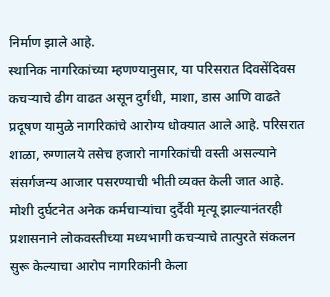निर्माण झाले आहे.
स्थानिक नागरिकांच्या म्हणण्यानुसार, या परिसरात दिवसेंदिवस कचऱ्याचे ढीग वाढत असून दुर्गंधी, माशा, डास आणि वाढते प्रदूषण यामुळे नागरिकांचे आरोग्य धोक्यात आले आहे. परिसरात शाळा, रुग्णालये तसेच हजारो नागरिकांची वस्ती असल्याने संसर्गजन्य आजार पसरण्याची भीती व्यक्त केली जात आहे.
मोशी दुर्घटनेत अनेक कर्मचाऱ्यांचा दुर्दैवी मृत्यू झाल्यानंतरही प्रशासनाने लोकवस्तीच्या मध्यभागी कचऱ्याचे तात्पुरते संकलन सुरू केल्याचा आरोप नागरिकांनी केला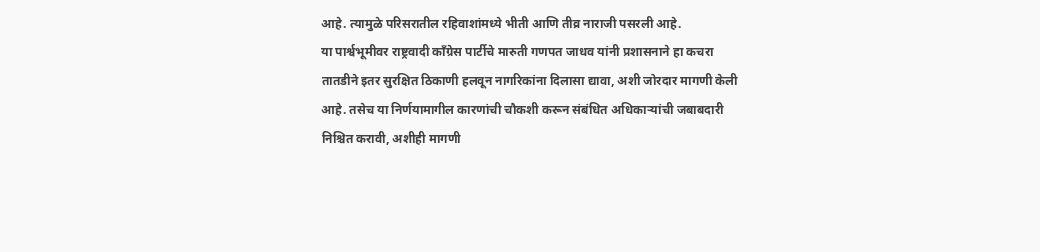आहे. त्यामुळे परिसरातील रहिवाशांमध्ये भीती आणि तीव्र नाराजी पसरली आहे.
या पार्श्वभूमीवर राष्ट्रवादी काँग्रेस पार्टीचे मारुती गणपत जाधव यांनी प्रशासनाने हा कचरा तातडीने इतर सुरक्षित ठिकाणी हलवून नागरिकांना दिलासा द्यावा, अशी जोरदार मागणी केली आहे. तसेच या निर्णयामागील कारणांची चौकशी करून संबंधित अधिकाऱ्यांची जबाबदारी निश्चित करावी, अशीही मागणी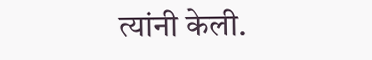त्यांनी केली.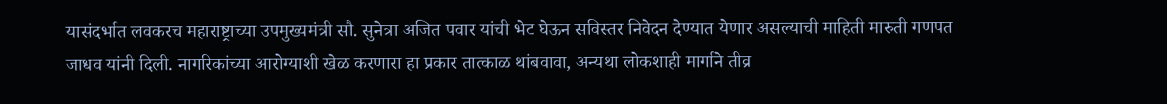यासंदर्भात लवकरच महाराष्ट्राच्या उपमुख्यमंत्री सौ. सुनेत्रा अजित पवार यांची भेट घेऊन सविस्तर निवेदन देण्यात येणार असल्याची माहिती मारुती गणपत जाधव यांनी दिली. नागरिकांच्या आरोग्याशी खेळ करणारा हा प्रकार तात्काळ थांबवावा, अन्यथा लोकशाही मार्गाने तीव्र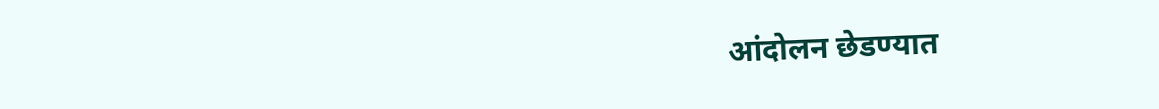आंदोलन छेडण्यात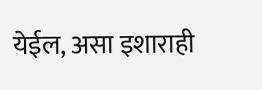येईल, असा इशाराही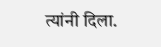त्यांनी दिला.